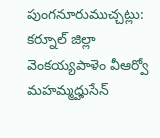పుంగనూరుముచ్చట్లు:
కర్నూల్ జిల్లా వెంకయ్యపాళెం వీఆర్వో మహమ్మద్హుసేన్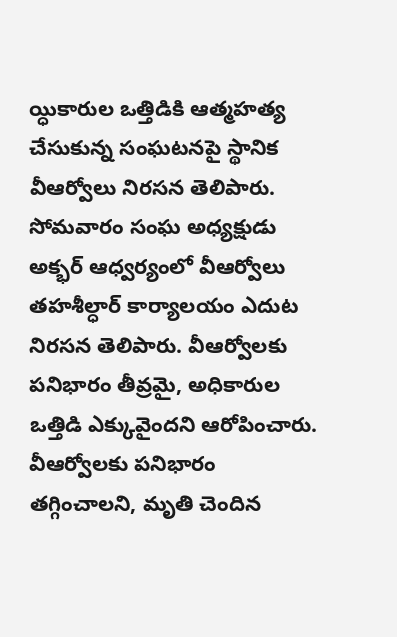య్ధికారుల ఒత్తిడికి ఆత్మహత్య చేసుకున్న సంఘటనపై స్థానిక వీఆర్వోలు నిరసన తెలిపారు. సోమవారం సంఘ అధ్యక్షుడు అక్భర్ ఆధ్వర్యంలో వీఆర్వోలు తహశీల్ధార్ కార్యాలయం ఎదుట నిరసన తెలిపారు. వీఆర్వోలకు పనిభారం తీవ్రమై, అధికారుల ఒత్తిడి ఎక్కువైందని ఆరోపించారు. వీఆర్వోలకు పనిభారం తగ్గించాలని, మృతి చెందిన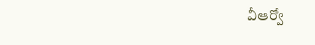వీఆర్వో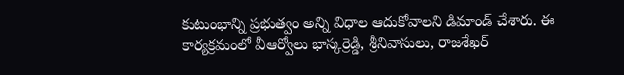కుటుంభాన్ని ప్రభుత్వం అన్ని విధాల ఆదుకోవాలని డిమాండ్ చేశారు. ఈ కార్యక్రమంలో వీఆర్వోలు భాస్కర్రెడ్డి, శ్రీనివాసులు, రాజశేఖర్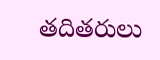తదితరులు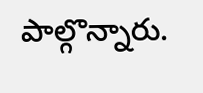పాల్గొన్నారు.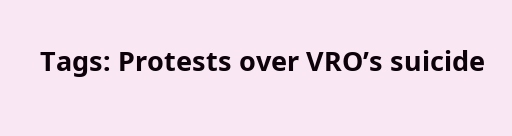Tags: Protests over VRO’s suicide